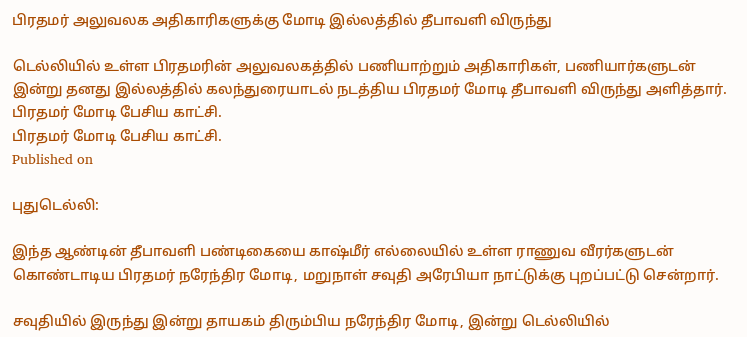பிரதமர் அலுவலக அதிகாரிகளுக்கு மோடி இல்லத்தில் தீபாவளி விருந்து

டெல்லியில் உள்ள பிரதமரின் அலுவலகத்தில் பணியாற்றும் அதிகாரிகள், பணியார்களுடன் இன்று தனது இல்லத்தில் கலந்துரையாடல் நடத்திய பிரதமர் மோடி தீபாவளி விருந்து அளித்தார்.
பிரதமர் மோடி பேசிய காட்சி.
பிரதமர் மோடி பேசிய காட்சி.
Published on

புதுடெல்லி:

இந்த ஆண்டின் தீபாவளி பண்டிகையை காஷ்மீர் எல்லையில் உள்ள ராணுவ வீரர்களுடன் கொண்டாடிய பிரதமர் நரேந்திர மோடி, மறுநாள் சவுதி அரேபியா நாட்டுக்கு புறப்பட்டு சென்றார்.

சவுதியில் இருந்து இன்று தாயகம் திரும்பிய நரேந்திர மோடி, இன்று டெல்லியில்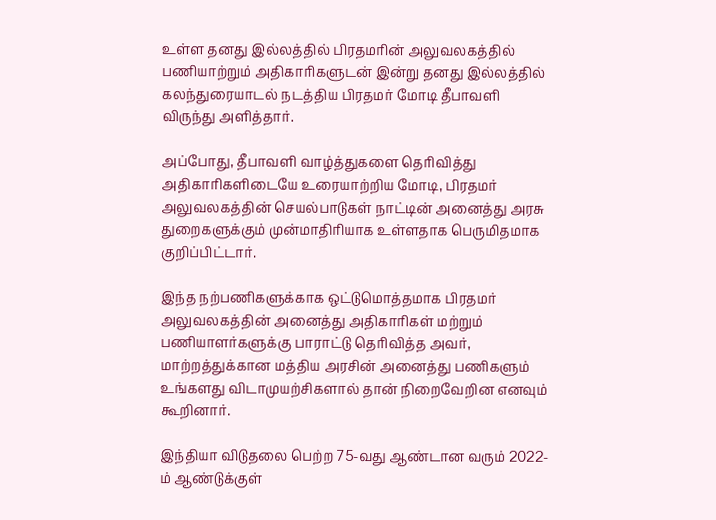உள்ள தனது இல்லத்தில் பிரதமரின் அலுவலகத்தில் பணியாற்றும் அதிகாரிகளுடன் இன்று தனது இல்லத்தில் கலந்துரையாடல் நடத்திய பிரதமர் மோடி தீபாவளி விருந்து அளித்தார்.

அப்போது, தீபாவளி வாழ்த்துகளை தெரிவித்து அதிகாரிகளிடையே உரையாற்றிய மோடி, பிரதமர் அலுவலகத்தின் செயல்பாடுகள் நாட்டின் அனைத்து அரசு துறைகளுக்கும் முன்மாதிரியாக உள்ளதாக பெருமிதமாக குறிப்பிட்டார்.

இந்த நற்பணிகளுக்காக ஒட்டுமொத்தமாக பிரதமர் அலுவலகத்தின் அனைத்து அதிகாரிகள் மற்றும் பணியாளர்களுக்கு பாராட்டு தெரிவித்த அவர், மாற்றத்துக்கான மத்திய அரசின் அனைத்து பணிகளும் உங்களது விடாமுயற்சிகளால் தான் நிறைவேறின எனவும் கூறினார்.

இந்தியா விடுதலை பெற்ற 75-வது ஆண்டான வரும் 2022-ம் ஆண்டுக்குள்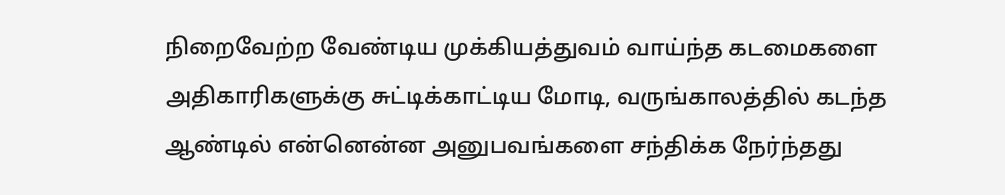நிறைவேற்ற வேண்டிய முக்கியத்துவம் வாய்ந்த கடமைகளை அதிகாரிகளுக்கு சுட்டிக்காட்டிய மோடி, வருங்காலத்தில் கடந்த ஆண்டில் என்னென்ன அனுபவங்களை சந்திக்க நேர்ந்தது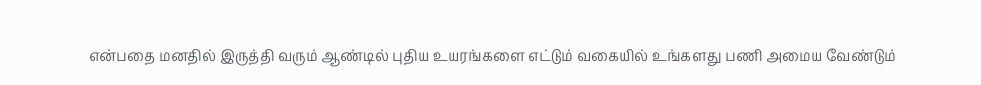என்பதை மனதில் இருத்தி வரும் ஆண்டில் புதிய உயரங்களை எட்டும் வகையில் உங்களது பணி அமைய வேண்டும்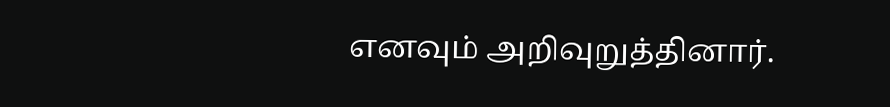எனவும் அறிவுறுத்தினார்.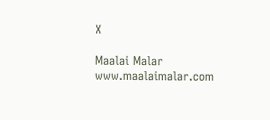X

Maalai Malar
www.maalaimalar.com